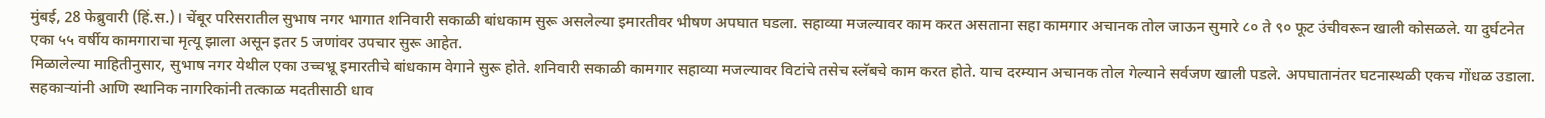मुंबई, 28 फेब्रुवारी (हिं.स.)। चेंबूर परिसरातील सुभाष नगर भागात शनिवारी सकाळी बांधकाम सुरू असलेल्या इमारतीवर भीषण अपघात घडला. सहाव्या मजल्यावर काम करत असताना सहा कामगार अचानक तोल जाऊन सुमारे ८० ते ९० फूट उंचीवरून खाली कोसळले. या दुर्घटनेत एका ५५ वर्षीय कामगाराचा मृत्यू झाला असून इतर 5 जणांवर उपचार सुरू आहेत.
मिळालेल्या माहितीनुसार, सुभाष नगर येथील एका उच्चभ्रू इमारतीचे बांधकाम वेगाने सुरू होते. शनिवारी सकाळी कामगार सहाव्या मजल्यावर विटांचे तसेच स्लॅबचे काम करत होते. याच दरम्यान अचानक तोल गेल्याने सर्वजण खाली पडले. अपघातानंतर घटनास्थळी एकच गोंधळ उडाला. सहकाऱ्यांनी आणि स्थानिक नागरिकांनी तत्काळ मदतीसाठी धाव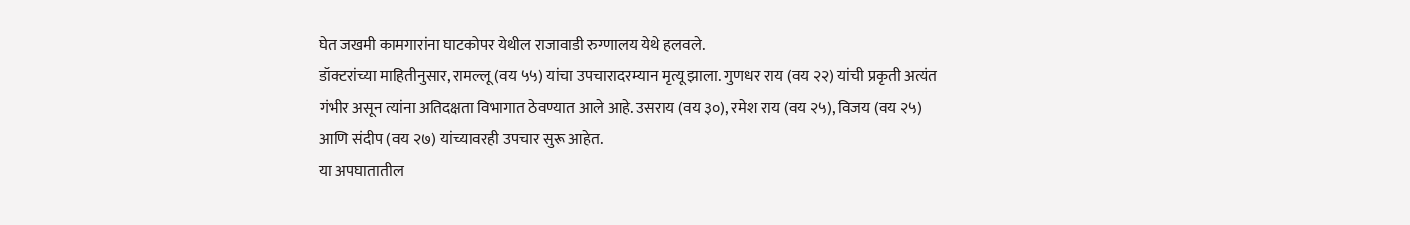घेत जखमी कामगारांना घाटकोपर येथील राजावाडी रुग्णालय येथे हलवले.
डॉक्टरांच्या माहितीनुसार, रामल्लू (वय ५५) यांचा उपचारादरम्यान मृत्यू झाला. गुणधर राय (वय २२) यांची प्रकृती अत्यंत गंभीर असून त्यांना अतिदक्षता विभागात ठेवण्यात आले आहे. उसराय (वय ३०), रमेश राय (वय २५), विजय (वय २५) आणि संदीप (वय २७) यांच्यावरही उपचार सुरू आहेत.
या अपघातातील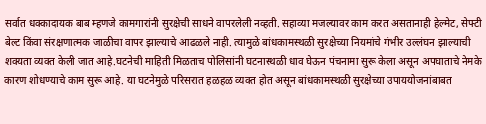सर्वात धक्कादायक बाब म्हणजे कामगारांनी सुरक्षेची साधने वापरलेली नव्हती. सहाव्या मजल्यावर काम करत असतानाही हेल्मेट, सेफ्टी बेल्ट किंवा संरक्षणात्मक जाळीचा वापर झाल्याचे आढळले नाही. त्यामुळे बांधकामस्थळी सुरक्षेच्या नियमांचे गंभीर उल्लंघन झाल्याची शक्यता व्यक्त केली जात आहे.घटनेची माहिती मिळताच पोलिसांनी घटनास्थळी धाव घेऊन पंचनामा सुरू केला असून अपघाताचे नेमके कारण शोधण्याचे काम सुरू आहे. या घटनेमुळे परिसरात हळहळ व्यक्त होत असून बांधकामस्थळी सुरक्षेच्या उपाययोजनांबाबत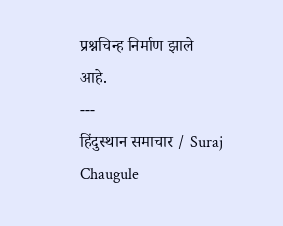प्रश्नचिन्ह निर्माण झाले आहे.
---
हिंदुस्थान समाचार / Suraj Chaugule